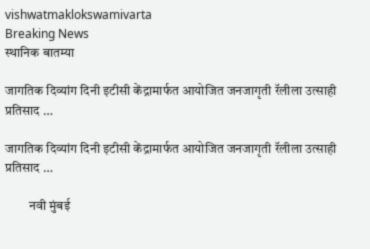vishwatmaklokswamivarta
Breaking News
स्थानिक बातम्या

जागतिक दिव्यांग दिनी इटीसी केंद्रामार्फत आयोजित जनजागृती रॅलीला उत्साही प्रतिसाद …

जागतिक दिव्यांग दिनी इटीसी केंद्रामार्फत आयोजित जनजागृती रॅलीला उत्साही प्रतिसाद …

         नवी मुंबई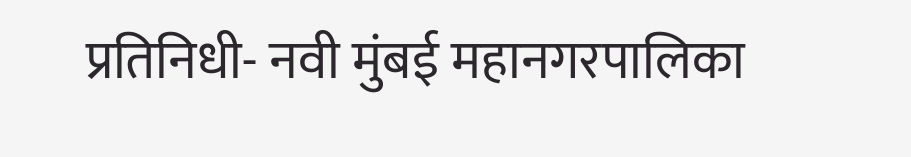प्रतिनिधी- नवी मुंबई महानगरपालिका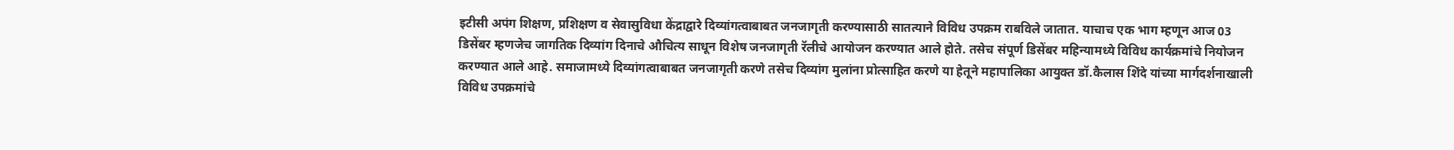इटीसी अपंग शिक्षण, प्रशिक्षण व सेवासुविधा केंद्राद्वारे दिव्यांगत्वाबाबत जनजागृती करण्यासाठी सातत्याने विविध उपक्रम राबविले जातात. याचाच एक भाग म्हणून आज 03 डिसेंबर म्हणजेच जागतिक दिव्यांग दिनाचे औचित्य साधून विशेष जनजागृती रॅलीचे आयोजन करण्यात आले होते. तसेच संपूर्ण डिसेंबर महिन्यामध्ये विविध कार्यक्रमांचे नियोजन करण्यात आले आहे. समाजामध्ये दिव्यांगत्वाबाबत जनजागृती करणे तसेच दिव्यांग मुलांना प्रोत्साहित करणे या हेतूने महापालिका आयुक्त डॉ.कैलास शिंदे यांच्या मार्गदर्शनाखाली विविध उपक्रमांचे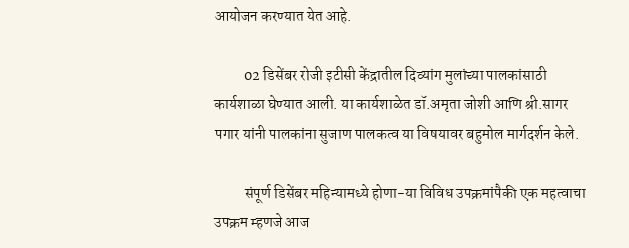आयोजन करण्यात येत आहे.

          02 डिसेंबर रोजी इटीसी केंद्रातील दिव्यांग मुलांच्या पालकांसाठी कार्यशाळा घेण्यात आली. या कार्यशाळेत डॉ.अमृता जोशी आणि श्री.सागर पगार यांनी पालकांना सुजाण पालकत्व या विषयावर बहुमोल मार्गदर्शन केले.

          संपूर्ण डिसेंबर महिन्यामध्ये होणा-या विविध उपक्रमांपैकी एक महत्वाचा उपक्रम म्हणजे आज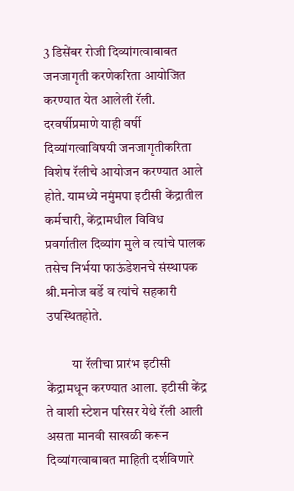3 डिसेंबर रोजी दिव्यांगत्वाबाबत जनजागृती करणेकरिता आयोजित करण्यात येत आलेली रॅली. दरवर्षीप्रमाणे याही वर्षी दिव्यांगत्वाविषयी जनजागृतीकरिता विशेष रॅलीचे आयोजन करण्यात आले होते. यामध्ये नमुंमपा इटीसी केंद्रातील कर्मचारी, केंद्रामधील विविध प्रवर्गातील दिव्यांग मुले व त्यांचे पालक तसेच निर्भया फाऊंडेशनचे संस्थापक श्री.मनोज बर्डे व त्यांचे सहकारी उपस्थितहोते.

          या रॅलीचा प्रारंभ इटीसी केंद्रामधून करण्यात आला. इटीसी केंद्र ते वाशी स्टेशन परिसर येथे रॅली आली असता मानवी साखळी करून दिव्यांगत्वाबाबत माहिती दर्शविणारे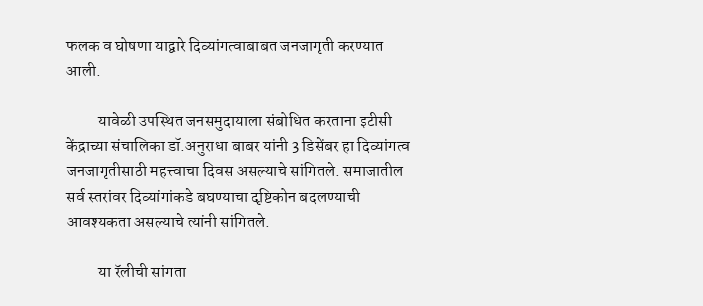फलक व घोषणा याद्वारे दिव्यांगत्वाबाबत जनजागृती करण्यात आली.

          यावेळी उपस्थित जनसमुदायाला संबोधित करताना इटीसी केंद्राच्या संचालिका डॉ.अनुराधा बाबर यांनी 3 डिसेंबर हा दिव्यांगत्व जनजागृतीसाठी महत्त्वाचा दिवस असल्याचे सांगितले. समाजातील सर्व स्तरांवर दिव्यांगांकडे बघण्याचा दृष्टिकोन बदलण्याची आवश्यकता असल्याचे त्यांनी सांगितले.

          या रॅलीची सांगता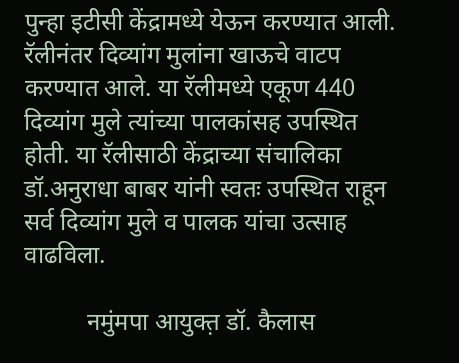पुन्हा इटीसी केंद्रामध्ये येऊन करण्यात आली. रॅलीनंतर दिव्यांग मुलांना खाऊचे वाटप करण्यात आले. या रॅलीमध्ये एकूण 440 दिव्यांग मुले त्यांच्या पालकांसह उपस्थित होती. या रॅलीसाठी केंद्राच्या संचालिका डॉ.अनुराधा बाबर यांनी स्वतः उपस्थित राहून सर्व दिव्यांग मुले व पालक यांचा उत्साह वाढविला.

          नमुंमपा आयुक्त़ डॉ. कैलास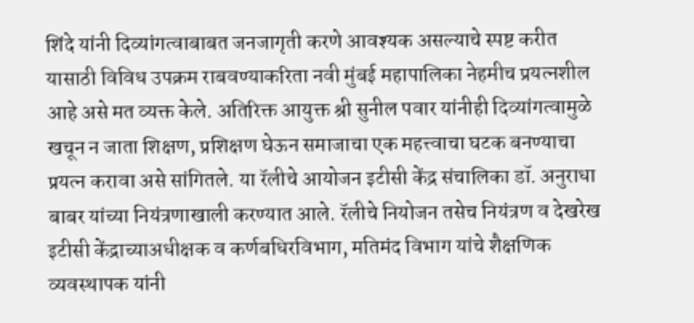शिंदे यांनी दिव्यांगत्वाबाबत जनजागृती करणे आवश्यक असल्याचे स्पष्ट करीत यासाठी विविध उपक्रम राबवण्याकरिता नवी मुंबई महापालिका नेहमीच प्रयत्नशील आहे असे मत व्यक्त केले. अतिरिक्त आयुक्त श्री सुनील पवार यांनीही दिव्यांगत्वामुळे खचून न जाता शिक्षण, प्रशिक्षण घेऊन समाजाचा एक महत्त्वाचा घटक बनण्याचा प्रयत्न करावा असे सांगितले. या रॅलीचे आयोजन इटीसी केंद्र संचालिका डॉ. अनुराधा बाबर यांच्या नियंत्रणाखाली करण्यात आले. रॅलीचे नियोजन तसेच नियंत्रण व देखरेख इटीसी केंद्राच्याअधीक्षक व कर्णबधिरविभाग, मतिमंद विभाग यांचे शैक्षणिक व्यवस्थापक यांनी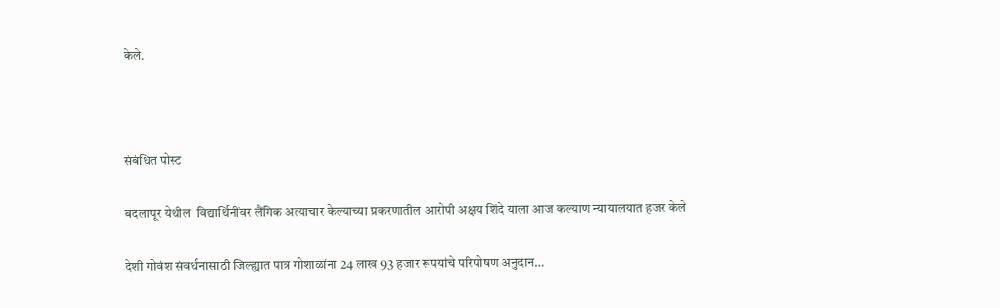केले.



संबंधित पोस्ट

बदलापूर येथील  विद्यार्थिनींवर लैंगिक अत्याचार केल्याच्या प्रकरणातील आरोपी अक्षय शिंदे याला आज कल्याण न्यायालयात हजर केले

देशी गोवंश संवर्धनासाठी जिल्ह्यात पात्र गोशाळांना 24 लाख 93 हजार रूपयांचे परिपोषण अनुदान…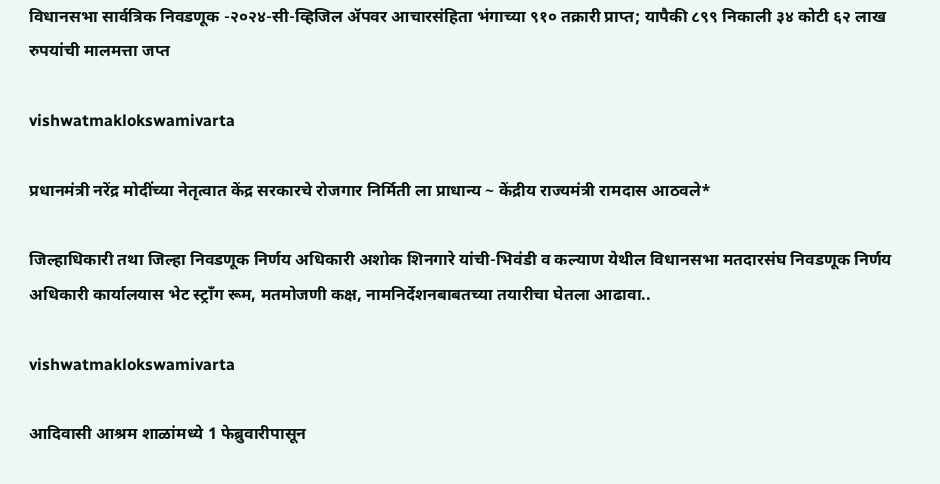विधानसभा सार्वत्रिक निवडणूक -२०२४-सी-व्हिजिल ॲपवर आचारसंहिता भंगाच्या ९१० तक्रारी प्राप्त; यापैकी ८९९ निकाली ३४ कोटी ६२ लाख रुपयांची मालमत्ता जप्त

vishwatmaklokswamivarta

प्रधानमंत्री नरेंद्र मोदींच्या नेतृत्वात केंद्र सरकारचे रोजगार निर्मिती ला प्राधान्य ~ केंद्रीय राज्यमंत्री रामदास आठवले*

जिल्हाधिकारी तथा जिल्हा निवडणूक निर्णय अधिकारी अशोक शिनगारे यांची-भिवंडी व कल्याण येथील विधानसभा मतदारसंघ निवडणूक निर्णय अधिकारी कार्यालयास भेट स्ट्राँग रूम, मतमोजणी कक्ष, नामनिर्देशनबाबतच्या तयारीचा घेतला आढावा..

vishwatmaklokswamivarta

आदिवासी आश्रम शाळांमध्ये 1 फेब्रुवारीपासून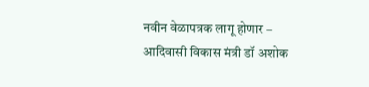नवीन वेळापत्रक लागू होणार – आदिवासी विकास मंत्री डॉ अशोक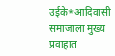उईके*आदिवासी समाजाला मुख्य प्रवाहात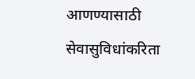आणण्यासाठी सेवासुविधांकरिता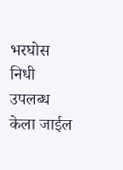भरघोस निधी उपलब्ध केला जाईल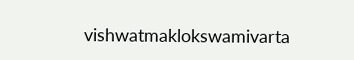vishwatmaklokswamivarta